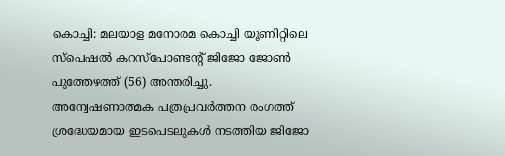കൊച്ചി: മലയാള മനോരമ കൊച്ചി യൂണിറ്റിലെ സ്പെഷൽ കറസ്പോണ്ടന്റ് ജിജോ ജോൺ പുത്തേഴത്ത് (56) അന്തരിച്ചു.
അന്വേഷണാത്മക പത്രപ്രവർത്തന രംഗത്ത് ശ്രദ്ധേയമായ ഇടപെടലുകൾ നടത്തിയ ജിജോ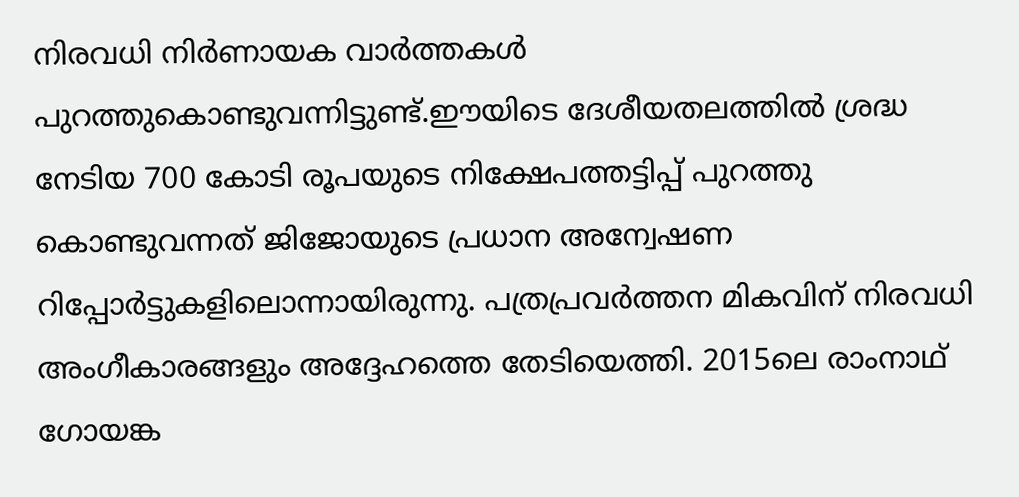നിരവധി നിർണായക വാർത്തകൾ പുറത്തുകൊണ്ടുവന്നിട്ടുണ്ട്.ഈയിടെ ദേശീയതലത്തിൽ ശ്രദ്ധ നേടിയ 700 കോടി രൂപയുടെ നിക്ഷേപത്തട്ടിപ്പ് പുറത്തു കൊണ്ടുവന്നത് ജിജോയുടെ പ്രധാന അന്വേഷണ റിപ്പോർട്ടുകളിലൊന്നായിരുന്നു. പത്രപ്രവർത്തന മികവിന് നിരവധി അംഗീകാരങ്ങളും അദ്ദേഹത്തെ തേടിയെത്തി. 2015ലെ രാംനാഥ് ഗോയങ്ക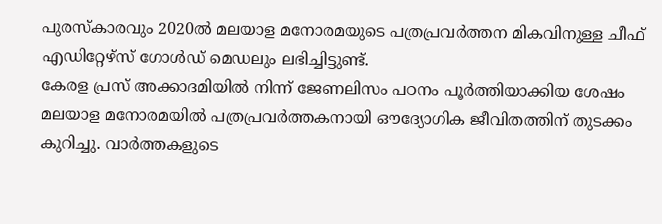പുരസ്കാരവും 2020ൽ മലയാള മനോരമയുടെ പത്രപ്രവർത്തന മികവിനുള്ള ചീഫ് എഡിറ്റേഴ്സ് ഗോൾഡ് മെഡലും ലഭിച്ചിട്ടുണ്ട്.
കേരള പ്രസ് അക്കാദമിയിൽ നിന്ന് ജേണലിസം പഠനം പൂർത്തിയാക്കിയ ശേഷം മലയാള മനോരമയിൽ പത്രപ്രവർത്തകനായി ഔദ്യോഗിക ജീവിതത്തിന് തുടക്കം കുറിച്ചു. വാർത്തകളുടെ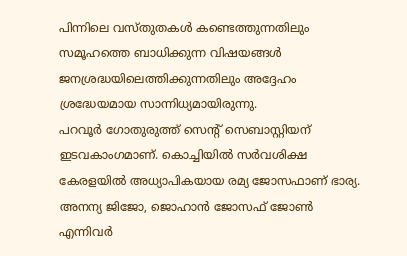പിന്നിലെ വസ്തുതകൾ കണ്ടെത്തുന്നതിലും സമൂഹത്തെ ബാധിക്കുന്ന വിഷയങ്ങൾ ജനശ്രദ്ധയിലെത്തിക്കുന്നതിലും അദ്ദേഹം ശ്രദ്ധേയമായ സാന്നിധ്യമായിരുന്നു.
പറവൂർ ഗോതുരുത്ത് സെന്റ് സെബാസ്റ്റിയന് ഇടവകാംഗമാണ്. കൊച്ചിയിൽ സർവശിക്ഷ കേരളയിൽ അധ്യാപികയായ രമ്യ ജോസഫാണ് ഭാര്യ. അനന്യ ജിജോ, ജൊഹാൻ ജോസഫ് ജോൺ എന്നിവർ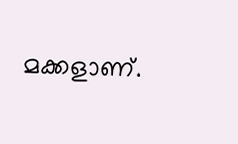മക്കളാണ്.